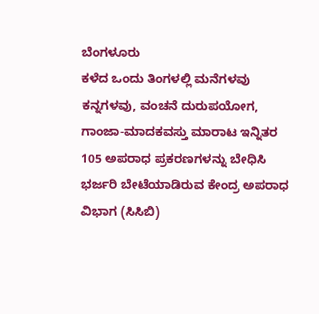ಬೆಂಗಳೂರು
ಕಳೆದ ಒಂದು ತಿಂಗಳಲ್ಲಿ ಮನೆಗಳವು ಕನ್ನಗಳವು, ವಂಚನೆ ದುರುಪಯೋಗ, ಗಾಂಜಾ-ಮಾದಕವಸ್ತು ಮಾರಾಟ ಇನ್ನಿತರ 105 ಅಪರಾಧ ಪ್ರಕರಣಗಳನ್ನು ಬೇಧಿಸಿ ಭರ್ಜರಿ ಬೇಟೆಯಾಡಿರುವ ಕೇಂದ್ರ ಅಪರಾಧ ವಿಭಾಗ (ಸಿಸಿಬಿ)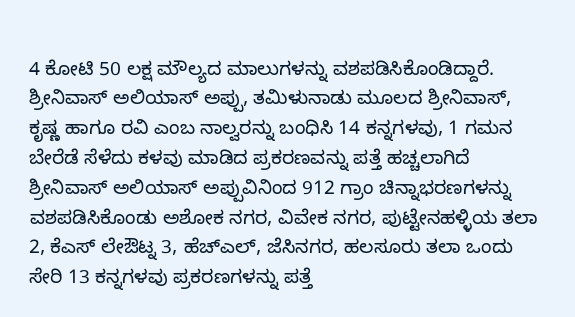4 ಕೋಟಿ 50 ಲಕ್ಷ ಮೌಲ್ಯದ ಮಾಲುಗಳನ್ನು ವಶಪಡಿಸಿಕೊಂಡಿದ್ದಾರೆ.
ಶ್ರೀನಿವಾಸ್ ಅಲಿಯಾಸ್ ಅಪ್ಪು, ತಮಿಳುನಾಡು ಮೂಲದ ಶ್ರೀನಿವಾಸ್, ಕೃಷ್ಣ ಹಾಗೂ ರವಿ ಎಂಬ ನಾಲ್ವರನ್ನು ಬಂಧಿಸಿ 14 ಕನ್ನಗಳವು, 1 ಗಮನ ಬೇರೆಡೆ ಸೆಳೆದು ಕಳವು ಮಾಡಿದ ಪ್ರಕರಣವನ್ನು ಪತ್ತೆ ಹಚ್ಚಲಾಗಿದೆ ಶ್ರೀನಿವಾಸ್ ಅಲಿಯಾಸ್ ಅಪ್ಪುವಿನಿಂದ 912 ಗ್ರಾಂ ಚಿನ್ನಾಭರಣಗಳನ್ನು ವಶಪಡಿಸಿಕೊಂಡು ಅಶೋಕ ನಗರ, ವಿವೇಕ ನಗರ, ಪುಟ್ಟೇನಹಳ್ಳಿಯ ತಲಾ 2, ಕೆಎಸ್ ಲೇಔಟ್ನ 3, ಹೆಚ್ಎಲ್, ಜೆಸಿನಗರ, ಹಲಸೂರು ತಲಾ ಒಂದು ಸೇರಿ 13 ಕನ್ನಗಳವು ಪ್ರಕರಣಗಳನ್ನು ಪತ್ತೆ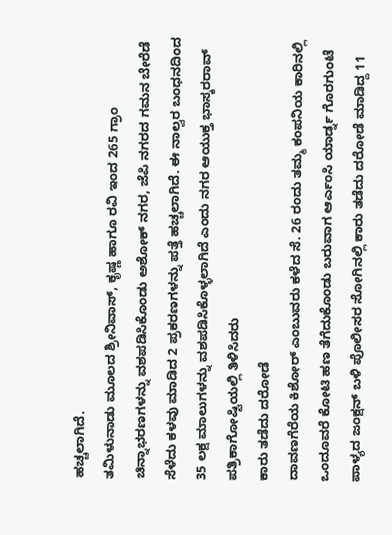ಹಚ್ಚಲಾಗಿದೆ.
ತಮಿಳುನಾಡು ಮೂಲದ ಶ್ರೀನಿವಾಸ್, ಕೃಷ್ಣ ಹಾಗೂ ರವಿ ಇಂದ 265 ಗ್ರಾಂ ಚಿನ್ನಾಭರಣಗಳನ್ನು ವಶಪಡಿಸಿಕೊಂಡು ಅಶೋಕ್ ನಗರ, ಜೆಪಿ ನಗರದ ಗಮನ ಬೇರೆಡೆ ಸೆಳೆದು ಕಳವು ಮಾಡಿದ 2 ಪ್ರಕರಣಗಳನ್ನು ಪತ್ತೆ ಹಚ್ಚಲಾಗಿದೆ. ಈ ನಾಲ್ವರ ಬಂಧನದಿಂದ 35 ಲಕ್ಷ ಮಾಲುಗಳನ್ನು ವಶಪಡಿಸಿಕೊಳ್ಳಲಾಗಿದೆ ಎಂದು ನಗರ ಆಯುಕ್ತ ಭಾಸ್ಕರರಾವ್ ಪತ್ರಿಕಾಗೋಷ್ಟಿಯಲ್ಲಿ ತಿಳಿಸಿದರು
ಕಾರು ತಡೆದು ದರೋಡೆ
ದಾವಣಗೆರೆಯ ಕಿಶೋರ್ ಎಂಬುವರು ಕಳೆದ ಸೆ. 26 ರಂದು ತಮ್ಮ ಕಂಪನಿಯ ಕಾರಿನಲ್ಲಿ ಒಂದೂವರೆ ಕೋಟಿ ಹಣ ತೆಗೆದುಕೊಂಡು ಬರುವಾಗ ಆರ್ಎಂಸಿ ಯಾರ್ಡ್ನ ಗೊರಗುಂಟೆ ಪಾಳ್ಯದ ಜಂಕ್ಷನ್ ಬಳಿ ಪೊಲೀಸರ ಸೋಗಿನಲ್ಲಿ ಕಾರು ತಡೆದು ದರೋಡೆ ಮಾಡಿದ್ದ 11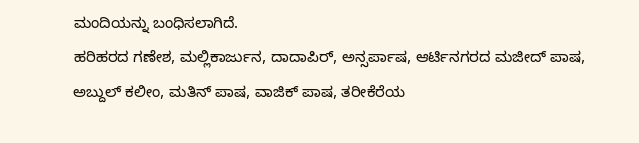ಮಂದಿಯನ್ನು ಬಂಧಿಸಲಾಗಿದೆ.
ಹರಿಹರದ ಗಣೇಶ, ಮಲ್ಲಿಕಾರ್ಜುನ, ದಾದಾಪಿರ್, ಅನ್ಸರ್ಪಾಷ, ಆರ್ಟಿನಗರದ ಮಜೀದ್ ಪಾಷ, ಅಬ್ದುಲ್ ಕಲೀಂ, ಮತಿನ್ ಪಾಷ, ವಾಜಿಕ್ ಪಾಷ, ತರೀಕೆರೆಯ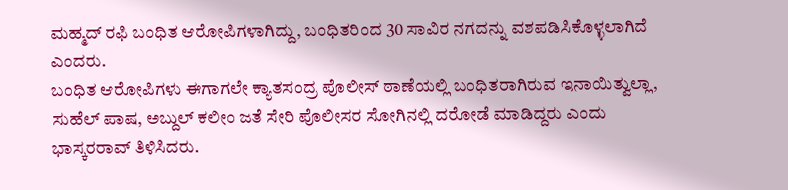ಮಹ್ಮದ್ ರಫಿ ಬಂಧಿತ ಆರೋಪಿಗಳಾಗಿದ್ದು, ಬಂಧಿತರಿಂದ 30 ಸಾವಿರ ನಗದನ್ನು ವಶಪಡಿಸಿಕೊಳ್ಳಲಾಗಿದೆ ಎಂದರು.
ಬಂಧಿತ ಆರೋಪಿಗಳು ಈಗಾಗಲೇ ಕ್ಯಾತಸಂದ್ರ ಪೊಲೀಸ್ ಠಾಣೆಯಲ್ಲಿ ಬಂಧಿತರಾಗಿರುವ ಇನಾಯಿತ್ವುಲ್ಲಾ, ಸುಹೆಲ್ ಪಾಷ, ಅಬ್ದುಲ್ ಕಲೀಂ ಜತೆ ಸೇರಿ ಪೊಲೀಸರ ಸೋಗಿನಲ್ಲಿ ದರೋಡೆ ಮಾಡಿದ್ದರು ಎಂದು ಭಾಸ್ಕರರಾವ್ ತಿಳಿಸಿದರು.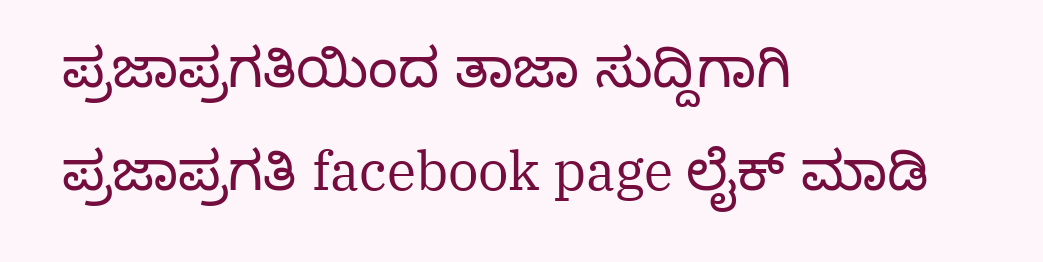ಪ್ರಜಾಪ್ರಗತಿಯಿಂದ ತಾಜಾ ಸುದ್ದಿಗಾಗಿ ಪ್ರಜಾಪ್ರಗತಿ facebook page ಲೈಕ್ ಮಾಡಿ